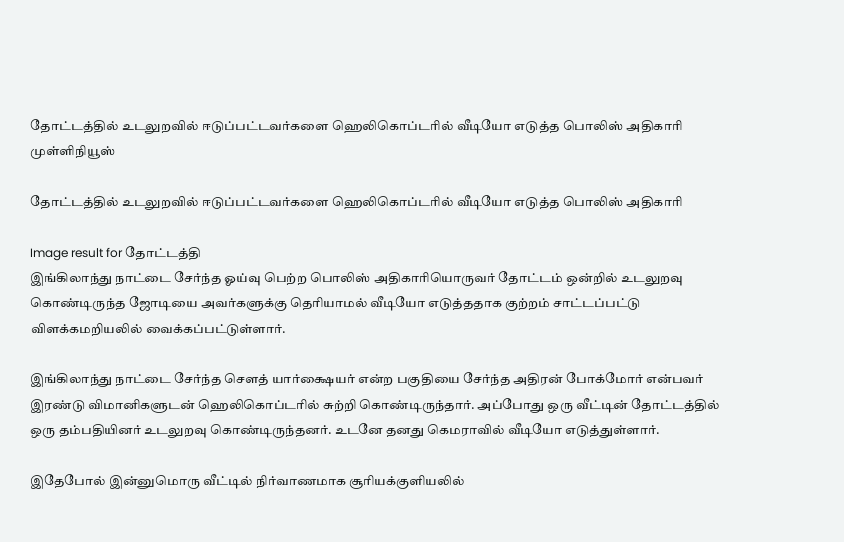தோட்டத்தில் உடலுறவில் ஈடுப்பட்டவர்களை ஹெலிகொப்டரில் வீடியோ எடுத்த பொலிஸ் அதிகாரி முள்ளிநியூஸ்

தோட்டத்தில் உடலுறவில் ஈடுப்பட்டவர்களை ஹெலிகொப்டரில் வீடியோ எடுத்த பொலிஸ் அதிகாரி

Image result for தோட்டத்தி
இங்கிலாந்து நாட்டை சேர்ந்த ஓய்வு பெற்ற பொலிஸ் அதிகாரியொருவர் தோட்டம் ஒன்றில் உடலுறவு கொண்டிருந்த ஜோடியை அவர்களுக்கு தெரியாமல் வீடியோ எடுத்ததாக குற்றம் சாட்டப்பட்டு விளக்கமறியலில் வைக்கப்பட்டுள்ளார்.

இங்கிலாந்து நாட்டை சேர்ந்த சௌத் யார்க்ஷையர் என்ற பகுதியை சேர்ந்த அதிரன் போக்மோர் என்பவர் இரண்டு விமானிகளுடன் ஹெலிகொப்டரில் சுற்றி கொண்டிருந்தார். அப்போது ஒரு வீட்டின் தோட்டத்தில் ஒரு தம்பதியினர் உடலுறவு கொண்டிருந்தனர். உடனே தனது கெமராவில் வீடியோ எடுத்துள்ளார்.

இதேபோல் இன்னுமொரு வீட்டில் நிர்வாணமாக சூரியக்குளியலில்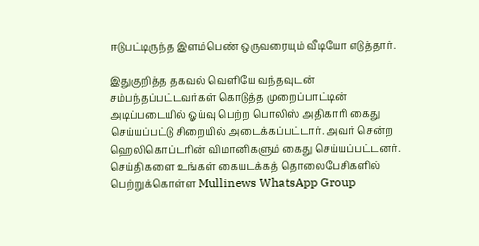ஈடுபட்டிருந்த இளம்பெண் ஒருவரையும் வீடியோ எடுத்தார்.

இதுகுறித்த தகவல் வெளியே வந்தவுடன் சம்பந்தப்பட்டவர்கள் கொடுத்த முறைப்பாட்டின் அடிப்படையில் ஓய்வு பெற்ற பொலிஸ் அதிகாரி கைது செய்யப்பட்டு சிறையில் அடைக்கப்பட்டார். அவர் சென்ற ஹெலிகொப்டரின் விமானிகளும் கைது செய்யப்பட்டனர்.
செய்திகளை உங்கள் கையடக்கத் தொலைபேசிகளில் பெற்றுக்கொள்ள Mullinews WhatsApp Group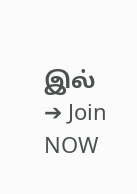இல் ➔ Join NOW